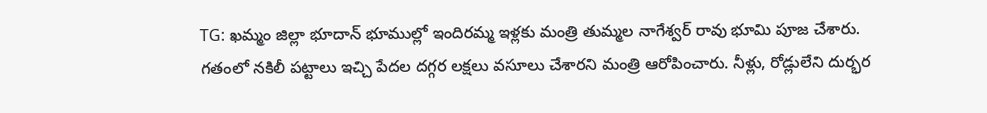TG: ఖమ్మం జిల్లా భూదాన్ భూముల్లో ఇందిరమ్మ ఇళ్లకు మంత్రి తుమ్మల నాగేశ్వర్ రావు భూమి పూజ చేశారు. గతంలో నకిలీ పట్టాలు ఇచ్చి పేదల దగ్గర లక్షలు వసూలు చేశారని మంత్రి ఆరోపించారు. నీళ్లు, రోడ్లులేని దుర్భర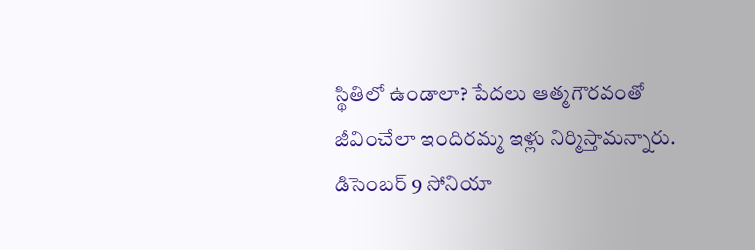స్థితిలో ఉండాలా? పేదలు ఆత్మగౌరవంతో జీవించేలా ఇందిరమ్మ ఇళ్లు నిర్మిస్తామన్నారు. డిసెంబర్ 9 సోనియా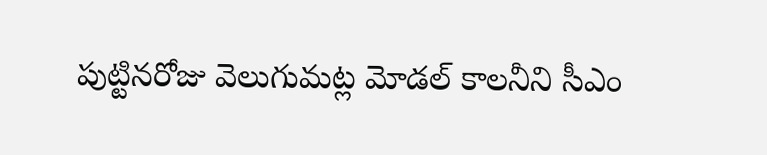పుట్టినరోజు వెలుగుమట్ల మోడల్ కాలనీని సీఎం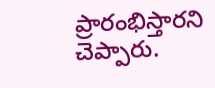ప్రారంభిస్తారని చెప్పారు.